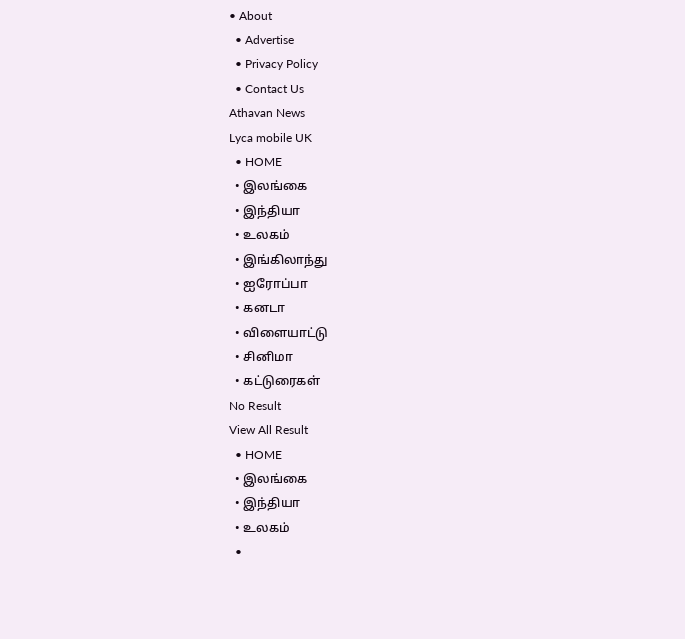• About
  • Advertise
  • Privacy Policy
  • Contact Us
Athavan News
Lyca mobile UK
  • HOME
  • இலங்கை
  • இந்தியா
  • உலகம்
  • இங்கிலாந்து
  • ஐரோப்பா
  • கனடா
  • விளையாட்டு
  • சினிமா
  • கட்டுரைகள்
No Result
View All Result
  • HOME
  • இலங்கை
  • இந்தியா
  • உலகம்
  •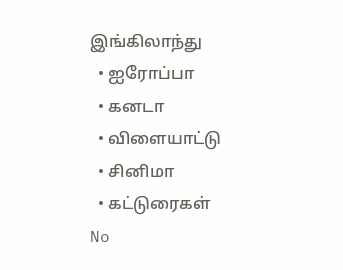இங்கிலாந்து
  • ஐரோப்பா
  • கனடா
  • விளையாட்டு
  • சினிமா
  • கட்டுரைகள்
No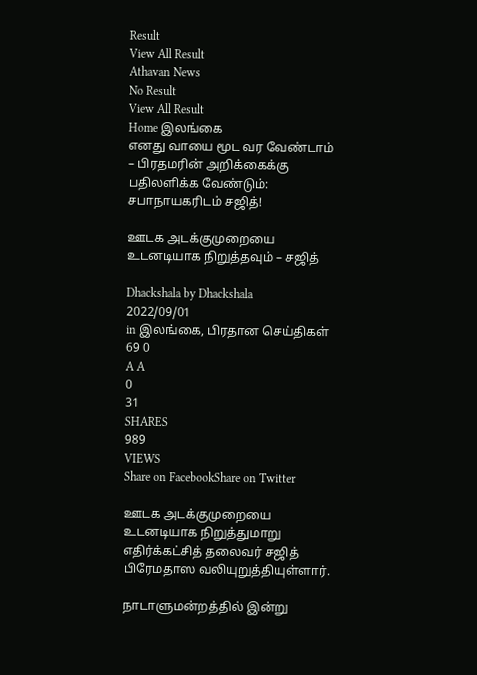Result
View All Result
Athavan News
No Result
View All Result
Home இலங்கை
எனது வாயை மூட வர வேண்டாம் – பிரதமரின் அறிக்கைக்கு பதிலளிக்க வேண்டும்: சபாநாயகரிடம் சஜித்!

ஊடக அடக்குமுறையை உடனடியாக நிறுத்தவும் – சஜித்

Dhackshala by Dhackshala
2022/09/01
in இலங்கை, பிரதான செய்திகள்
69 0
A A
0
31
SHARES
989
VIEWS
Share on FacebookShare on Twitter

ஊடக அடக்குமுறையை உடனடியாக நிறுத்துமாறு எதிர்க்கட்சித் தலைவர் சஜித் பிரேமதாஸ வலியுறுத்தியுள்ளார்.

நாடாளுமன்றத்தில் இன்று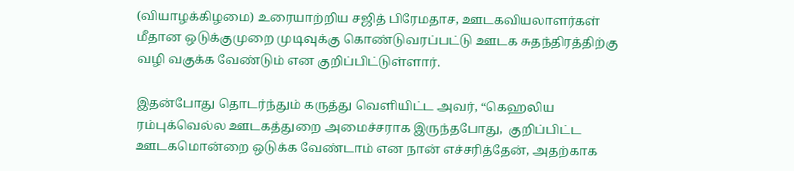(வியாழக்கிழமை) உரையாற்றிய சஜித் பிரேமதாச, ஊடகவியலாளர்கள் மீதான ஒடுக்குமுறை முடிவுக்கு கொண்டுவரப்பட்டு ஊடக சுதந்திரத்திற்கு வழி வகுக்க வேண்டும் என குறிப்பிட்டுள்ளார்.

இதன்போது தொடர்ந்தும் கருத்து வெளியிட்ட அவர், “கெஹலிய ரம்புக்வெல்ல ஊடகத்துறை அமைச்சராக இருந்தபோது,  குறிப்பிட்ட ஊடகமொன்றை ஒடுக்க வேண்டாம் என நான் எச்சரித்தேன், அதற்காக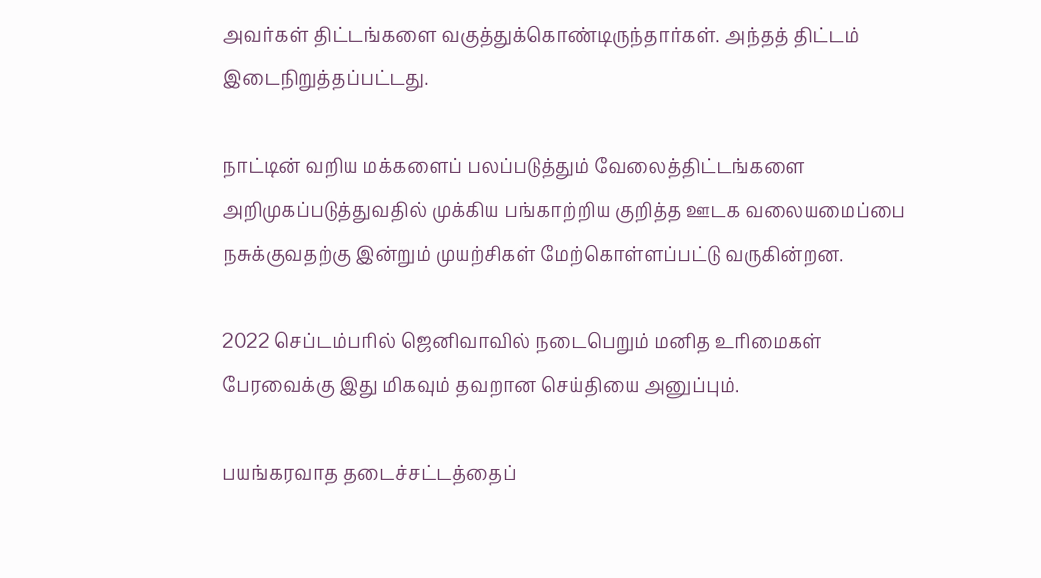அவர்கள் திட்டங்களை வகுத்துக்கொண்டிருந்தார்கள். அந்தத் திட்டம் இடைநிறுத்தப்பட்டது.

நாட்டின் வறிய மக்களைப் பலப்படுத்தும் வேலைத்திட்டங்களை அறிமுகப்படுத்துவதில் முக்கிய பங்காற்றிய குறித்த ஊடக வலையமைப்பை நசுக்குவதற்கு இன்றும் முயற்சிகள் மேற்கொள்ளப்பட்டு வருகின்றன.

2022 செப்டம்பரில் ஜெனிவாவில் நடைபெறும் மனித உரிமைகள் பேரவைக்கு இது மிகவும் தவறான செய்தியை அனுப்பும்.

பயங்கரவாத தடைச்சட்டத்தைப்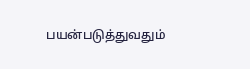பயன்படுத்துவதும்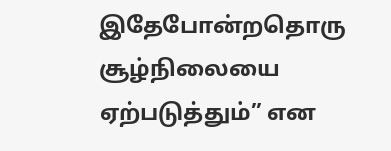இதேபோன்றதொரு சூழ்நிலையை ஏற்படுத்தும்” என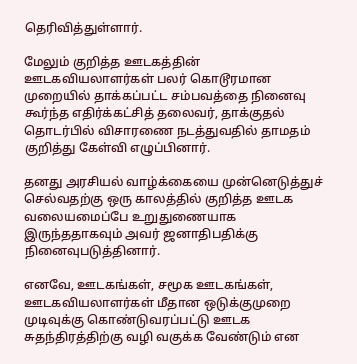தெரிவித்துள்ளார்.

மேலும் குறித்த ஊடகத்தின் ஊடகவியலாளர்கள் பலர் கொடூரமான முறையில் தாக்கப்பட்ட சம்பவத்தை நினைவு கூர்ந்த எதிர்க்கட்சித் தலைவர், தாக்குதல் தொடர்பில் விசாரணை நடத்துவதில் தாமதம் குறித்து கேள்வி எழுப்பினார்.

தனது அரசியல் வாழ்க்கையை முன்னெடுத்துச் செல்வதற்கு ஒரு காலத்தில் குறித்த ஊடக வலையமைப்பே உறுதுணையாக இருந்ததாகவும் அவர் ஜனாதிபதிக்கு நினைவுபடுத்தினார்.

எனவே, ஊடகங்கள், சமூக ஊடகங்கள், ஊடகவியலாளர்கள் மீதான ஒடுக்குமுறை முடிவுக்கு கொண்டுவரப்பட்டு ஊடக சுதந்திரத்திற்கு வழி வகுக்க வேண்டும் என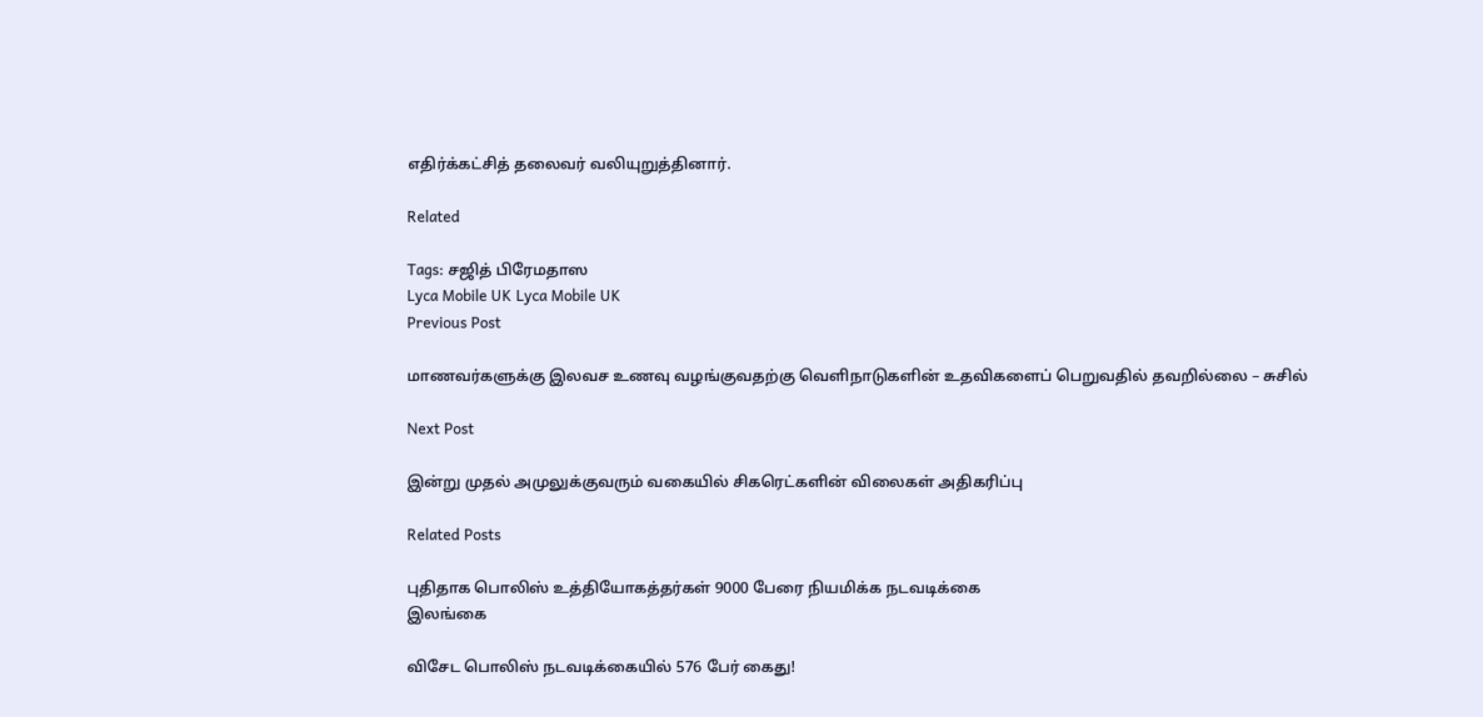எதிர்க்கட்சித் தலைவர் வலியுறுத்தினார்.

Related

Tags: சஜித் பிரேமதாஸ
Lyca Mobile UK Lyca Mobile UK
Previous Post

மாணவர்களுக்கு இலவச உணவு வழங்குவதற்கு வெளிநாடுகளின் உதவிகளைப் பெறுவதில் தவறில்லை – சுசில்

Next Post

இன்று முதல் அமுலுக்குவரும் வகையில் சிகரெட்களின் விலைகள் அதிகரிப்பு

Related Posts

புதிதாக பொலிஸ் உத்தியோகத்தர்கள் 9000 பேரை நியமிக்க நடவடிக்கை
இலங்கை

விசேட பொலிஸ் நடவடிக்கையில் 576 பேர் கைது!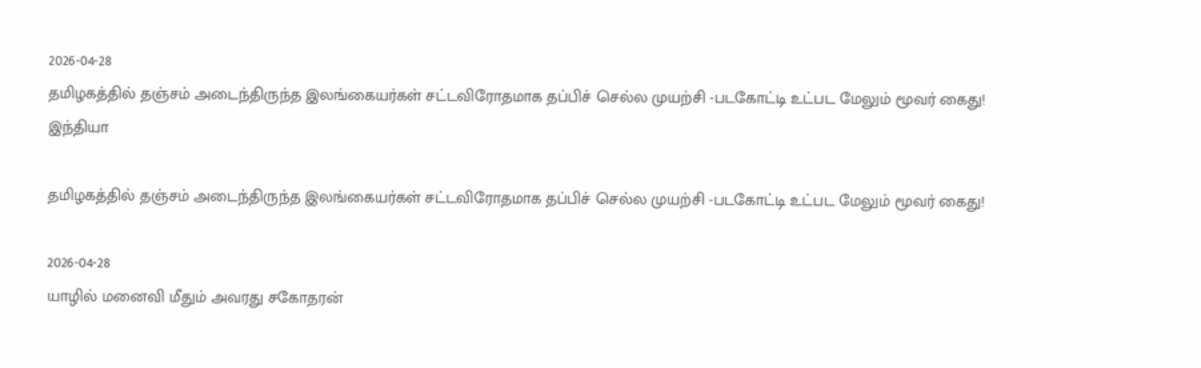2026-04-28
தமிழகத்தில் தஞ்சம் அடைந்திருந்த இலங்கையர்கள் சட்டவிரோதமாக தப்பிச் செல்ல முயற்சி -படகோட்டி உட்பட மேலும் மூவர் கைது!
இந்தியா

தமிழகத்தில் தஞ்சம் அடைந்திருந்த இலங்கையர்கள் சட்டவிரோதமாக தப்பிச் செல்ல முயற்சி -படகோட்டி உட்பட மேலும் மூவர் கைது!

2026-04-28
யாழில் மனைவி மீதும் அவரது சகோதரன்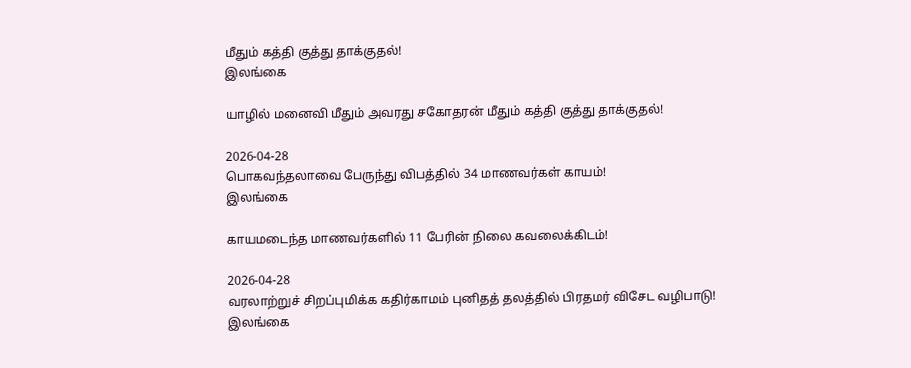மீதும் கத்தி குத்து தாக்குதல்!
இலங்கை

யாழில் மனைவி மீதும் அவரது சகோதரன் மீதும் கத்தி குத்து தாக்குதல்!

2026-04-28
பொகவந்தலாவை பேருந்து விபத்தில் 34 மாணவர்கள் காயம்!
இலங்கை

காயமடைந்த மாணவர்களில் 11 பேரின் நிலை கவலைக்கிடம்!

2026-04-28
வரலாற்றுச் சிறப்புமிக்க கதிர்காமம் புனிதத் தலத்தில் பிரதமர் விசேட வழிபாடு!
இலங்கை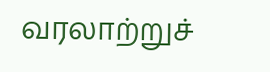வரலாற்றுச்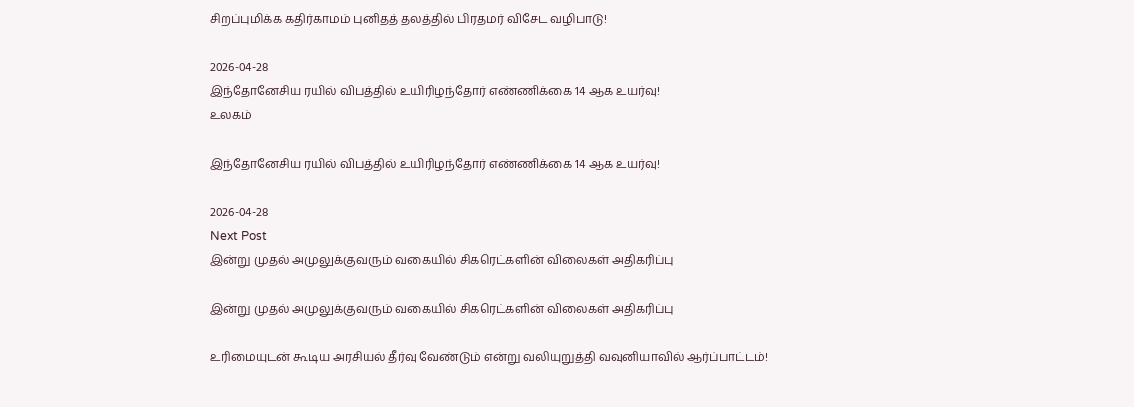சிறப்புமிக்க கதிர்காமம் புனிதத் தலத்தில் பிரதமர் விசேட வழிபாடு!

2026-04-28
இந்தோனேசிய ரயில் விபத்தில் உயிரிழந்தோர் எண்ணிக்கை 14 ஆக உயர்வு!
உலகம்

இந்தோனேசிய ரயில் விபத்தில் உயிரிழந்தோர் எண்ணிக்கை 14 ஆக உயர்வு!

2026-04-28
Next Post
இன்று முதல் அமுலுக்குவரும் வகையில் சிகரெட்களின் விலைகள் அதிகரிப்பு

இன்று முதல் அமுலுக்குவரும் வகையில் சிகரெட்களின் விலைகள் அதிகரிப்பு

உரிமையுடன் கூடிய அரசியல் தீர்வு வேண்டும் என்று வலியுறுத்தி வவுனியாவில் ஆர்ப்பாட்டம்!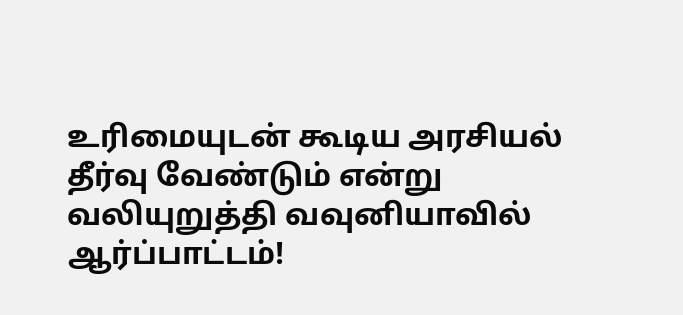உரிமையுடன் கூடிய அரசியல் தீர்வு வேண்டும் என்று வலியுறுத்தி வவுனியாவில் ஆர்ப்பாட்டம்!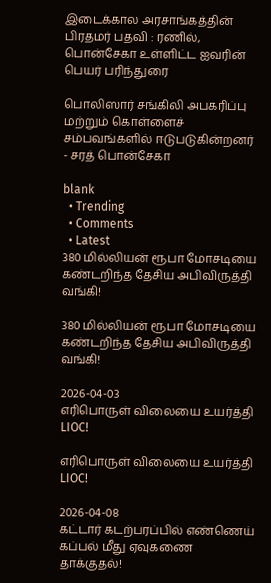இடைக்கால அரசாங்கத்தின் பிரதமர் பதவி : ரணில், பொன்சேகா உள்ளிட்ட ஐவரின் பெயர் பரிந்துரை

பொலிஸார் சங்கிலி அபகரிப்பு மற்றும் கொள்ளைச் சம்பவங்களில் ஈடுபடுகின்றனர் - சரத் பொன்சேகா

blank
  • Trending
  • Comments
  • Latest
380 மில்லியன் ரூபா மோசடியை கண்டறிந்த தேசிய அபிவிருத்தி வங்கி!

380 மில்லியன் ரூபா மோசடியை கண்டறிந்த தேசிய அபிவிருத்தி வங்கி!

2026-04-03
எரிபொருள் விலையை உயர்த்தி LIOC!

எரிபொருள் விலையை உயர்த்தி LIOC!

2026-04-08
கட்டார் கடற்பரப்பில் எண்ணெய் கப்பல் மீது ஏவுகணை தாக்குதல்!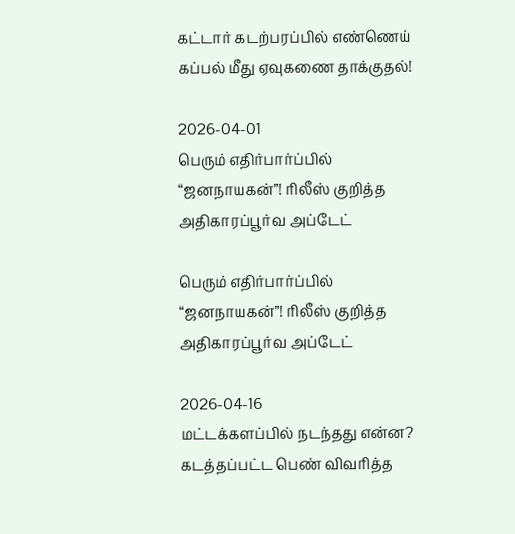கட்டார் கடற்பரப்பில் எண்ணெய் கப்பல் மீது ஏவுகணை தாக்குதல்!

2026-04-01
பெரும் எதிர்பார்ப்பில் “ஜனநாயகன்”! ரிலீஸ் குறித்த அதிகாரப்பூர்வ அப்டேட்

பெரும் எதிர்பார்ப்பில் “ஜனநாயகன்”! ரிலீஸ் குறித்த அதிகாரப்பூர்வ அப்டேட்

2026-04-16
மட்டக்களப்பில் நடந்தது என்ன? கடத்தப்பட்ட பெண் விவரித்த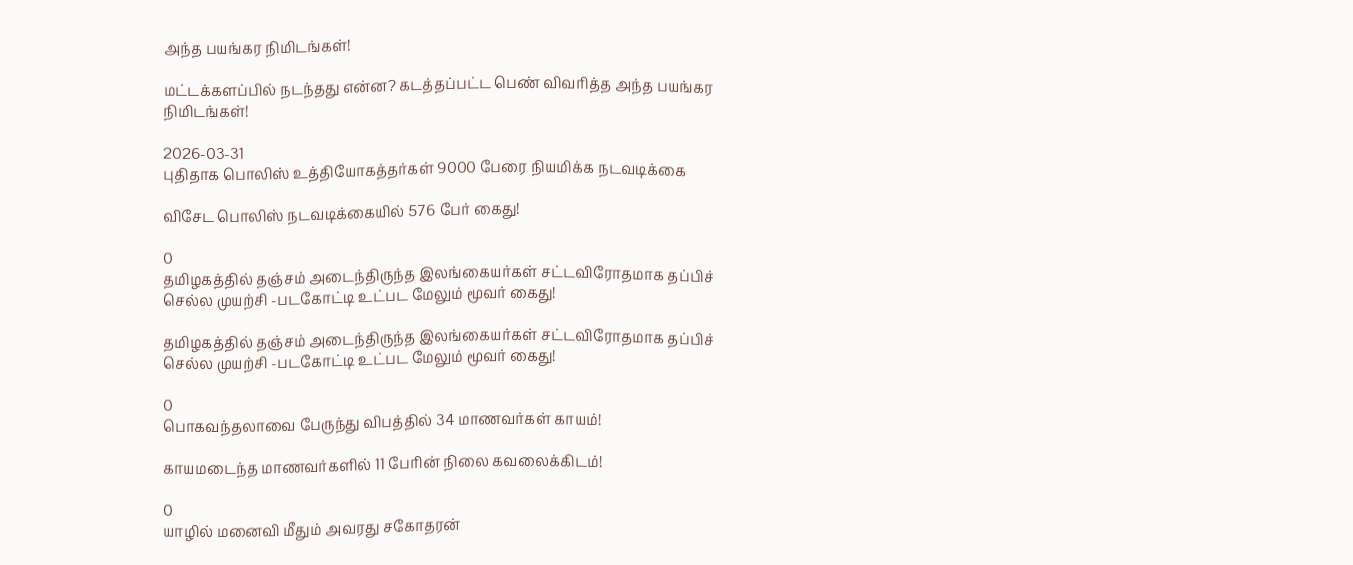அந்த பயங்கர நிமிடங்கள்!

மட்டக்களப்பில் நடந்தது என்ன? கடத்தப்பட்ட பெண் விவரித்த அந்த பயங்கர நிமிடங்கள்!

2026-03-31
புதிதாக பொலிஸ் உத்தியோகத்தர்கள் 9000 பேரை நியமிக்க நடவடிக்கை

விசேட பொலிஸ் நடவடிக்கையில் 576 பேர் கைது!

0
தமிழகத்தில் தஞ்சம் அடைந்திருந்த இலங்கையர்கள் சட்டவிரோதமாக தப்பிச் செல்ல முயற்சி -படகோட்டி உட்பட மேலும் மூவர் கைது!

தமிழகத்தில் தஞ்சம் அடைந்திருந்த இலங்கையர்கள் சட்டவிரோதமாக தப்பிச் செல்ல முயற்சி -படகோட்டி உட்பட மேலும் மூவர் கைது!

0
பொகவந்தலாவை பேருந்து விபத்தில் 34 மாணவர்கள் காயம்!

காயமடைந்த மாணவர்களில் 11 பேரின் நிலை கவலைக்கிடம்!

0
யாழில் மனைவி மீதும் அவரது சகோதரன்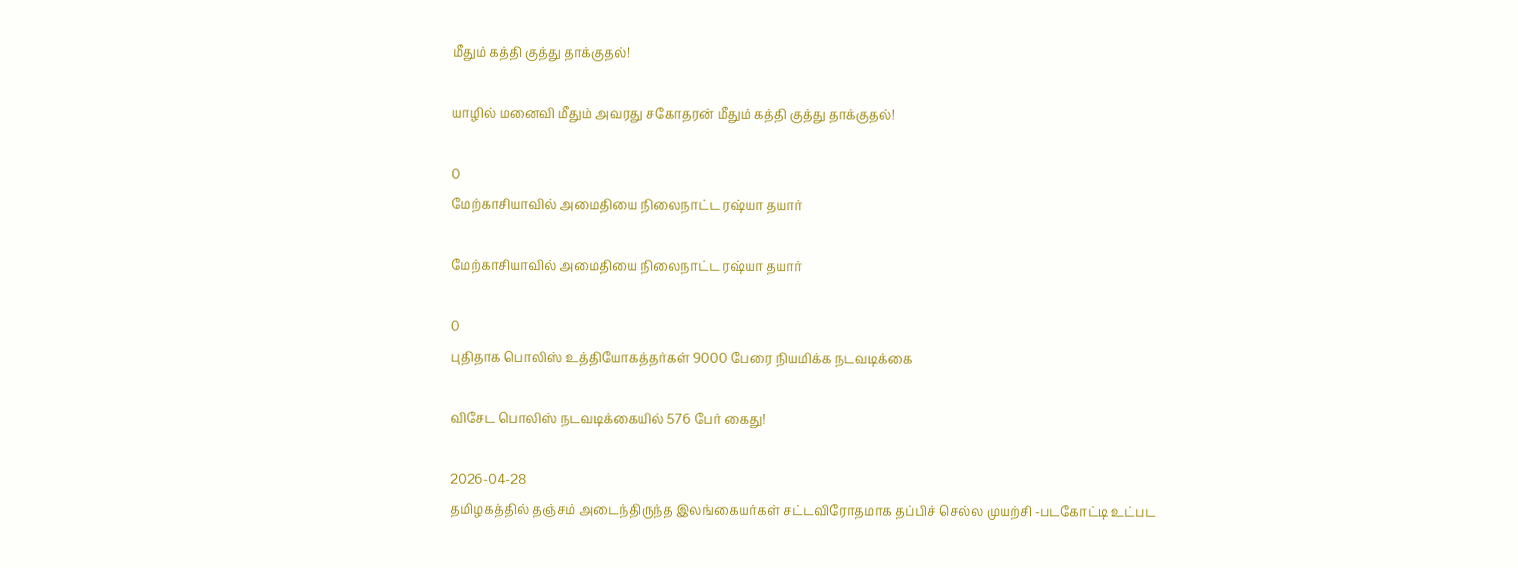மீதும் கத்தி குத்து தாக்குதல்!

யாழில் மனைவி மீதும் அவரது சகோதரன் மீதும் கத்தி குத்து தாக்குதல்!

0
மேற்காசியாவில் அமைதியை நிலைநாட்ட ரஷ்யா தயார்

மேற்காசியாவில் அமைதியை நிலைநாட்ட ரஷ்யா தயார்

0
புதிதாக பொலிஸ் உத்தியோகத்தர்கள் 9000 பேரை நியமிக்க நடவடிக்கை

விசேட பொலிஸ் நடவடிக்கையில் 576 பேர் கைது!

2026-04-28
தமிழகத்தில் தஞ்சம் அடைந்திருந்த இலங்கையர்கள் சட்டவிரோதமாக தப்பிச் செல்ல முயற்சி -படகோட்டி உட்பட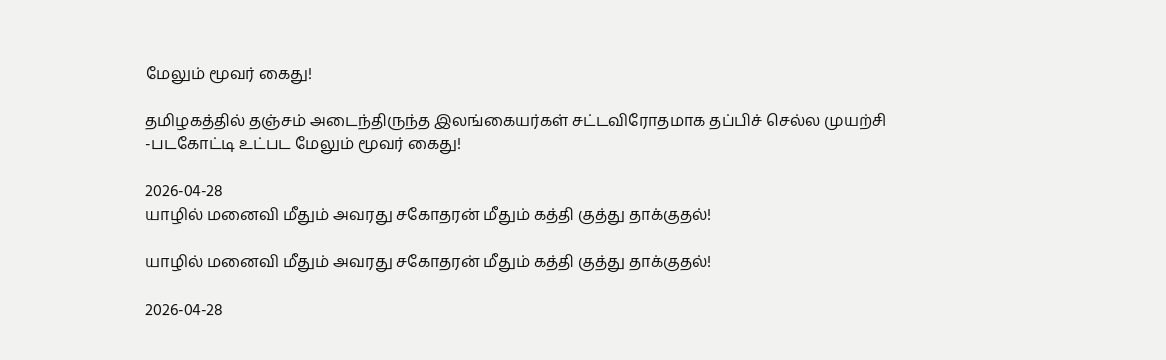மேலும் மூவர் கைது!

தமிழகத்தில் தஞ்சம் அடைந்திருந்த இலங்கையர்கள் சட்டவிரோதமாக தப்பிச் செல்ல முயற்சி -படகோட்டி உட்பட மேலும் மூவர் கைது!

2026-04-28
யாழில் மனைவி மீதும் அவரது சகோதரன் மீதும் கத்தி குத்து தாக்குதல்!

யாழில் மனைவி மீதும் அவரது சகோதரன் மீதும் கத்தி குத்து தாக்குதல்!

2026-04-28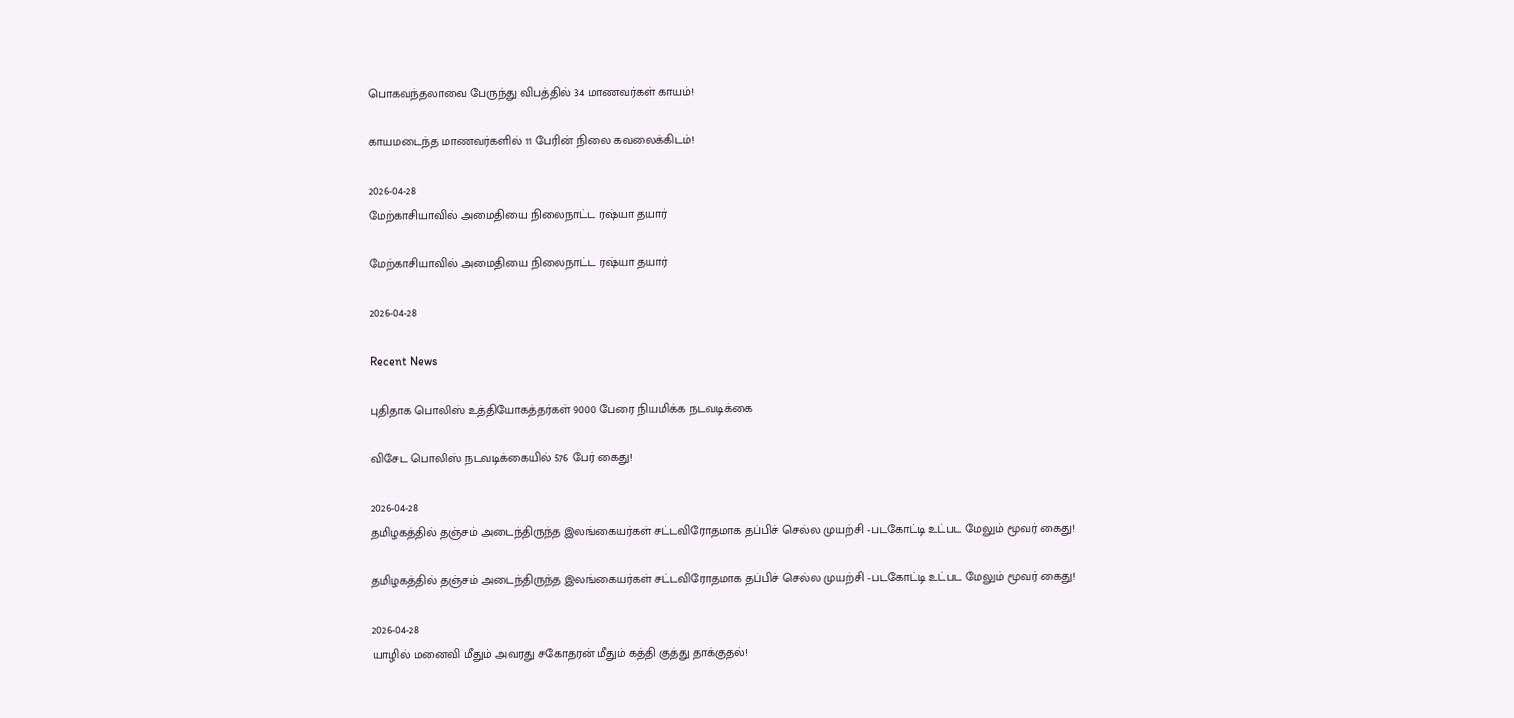பொகவந்தலாவை பேருந்து விபத்தில் 34 மாணவர்கள் காயம்!

காயமடைந்த மாணவர்களில் 11 பேரின் நிலை கவலைக்கிடம்!

2026-04-28
மேற்காசியாவில் அமைதியை நிலைநாட்ட ரஷ்யா தயார்

மேற்காசியாவில் அமைதியை நிலைநாட்ட ரஷ்யா தயார்

2026-04-28

Recent News

புதிதாக பொலிஸ் உத்தியோகத்தர்கள் 9000 பேரை நியமிக்க நடவடிக்கை

விசேட பொலிஸ் நடவடிக்கையில் 576 பேர் கைது!

2026-04-28
தமிழகத்தில் தஞ்சம் அடைந்திருந்த இலங்கையர்கள் சட்டவிரோதமாக தப்பிச் செல்ல முயற்சி -படகோட்டி உட்பட மேலும் மூவர் கைது!

தமிழகத்தில் தஞ்சம் அடைந்திருந்த இலங்கையர்கள் சட்டவிரோதமாக தப்பிச் செல்ல முயற்சி -படகோட்டி உட்பட மேலும் மூவர் கைது!

2026-04-28
யாழில் மனைவி மீதும் அவரது சகோதரன் மீதும் கத்தி குத்து தாக்குதல்!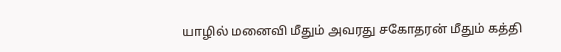யாழில் மனைவி மீதும் அவரது சகோதரன் மீதும் கத்தி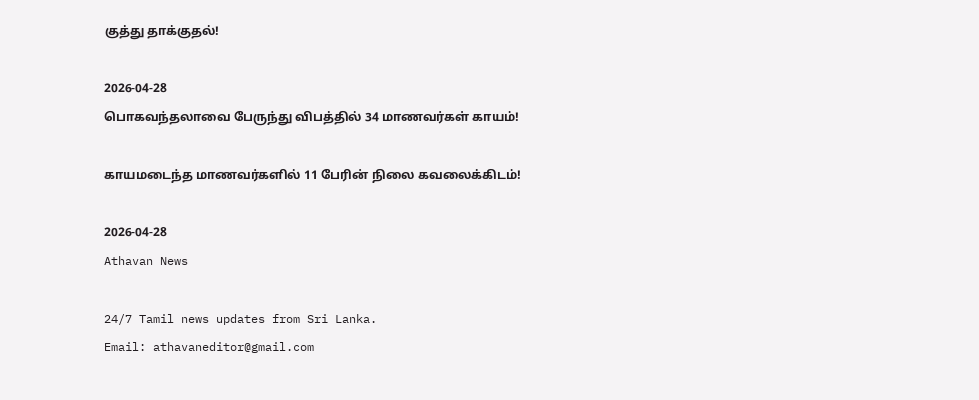குத்து தாக்குதல்!

2026-04-28
பொகவந்தலாவை பேருந்து விபத்தில் 34 மாணவர்கள் காயம்!

காயமடைந்த மாணவர்களில் 11 பேரின் நிலை கவலைக்கிடம்!

2026-04-28
Athavan News

24/7 Tamil news updates from Sri Lanka.
Email: athavaneditor@gmail.com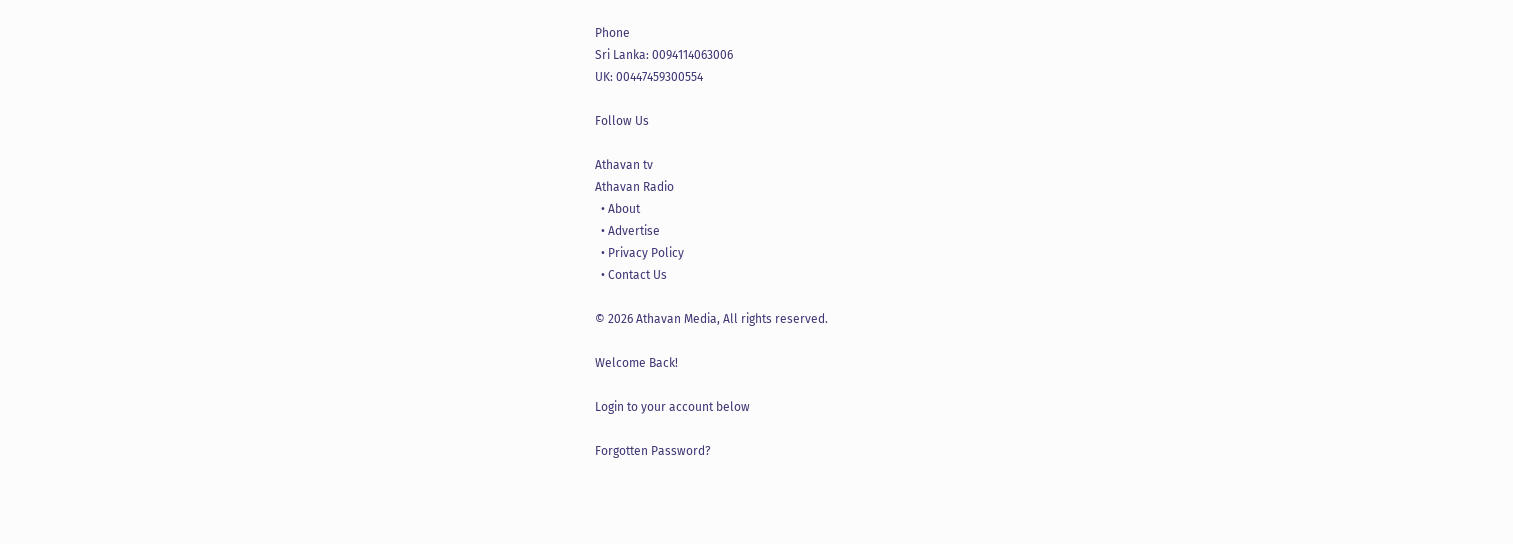Phone
Sri Lanka: 0094114063006
UK: 00447459300554

Follow Us

Athavan tv
Athavan Radio
  • About
  • Advertise
  • Privacy Policy
  • Contact Us

© 2026 Athavan Media, All rights reserved.

Welcome Back!

Login to your account below

Forgotten Password?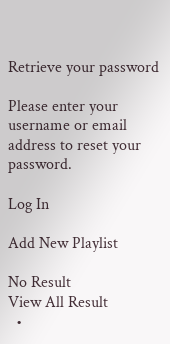Retrieve your password

Please enter your username or email address to reset your password.

Log In

Add New Playlist

No Result
View All Result
  •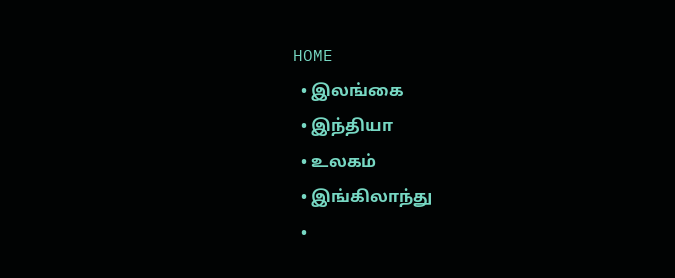HOME
  • இலங்கை
  • இந்தியா
  • உலகம்
  • இங்கிலாந்து
  •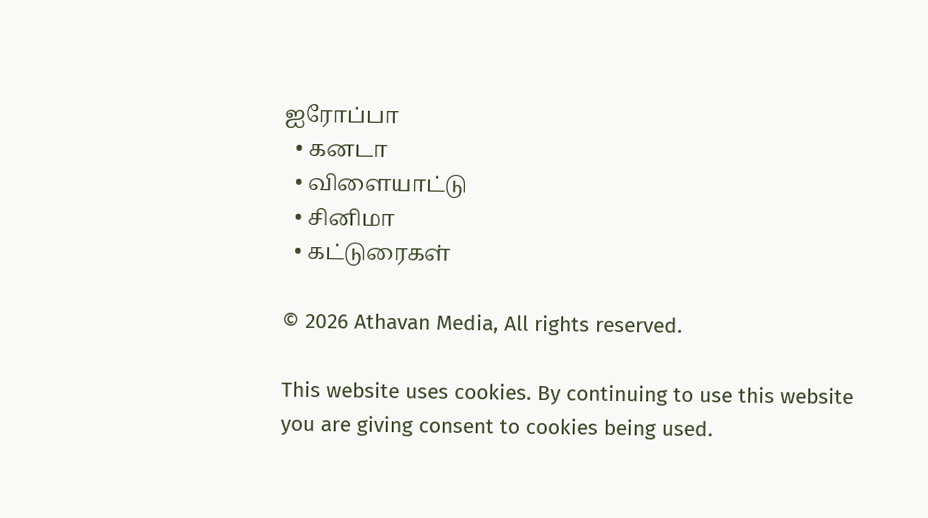ஐரோப்பா
  • கனடா
  • விளையாட்டு
  • சினிமா
  • கட்டுரைகள்

© 2026 Athavan Media, All rights reserved.

This website uses cookies. By continuing to use this website you are giving consent to cookies being used.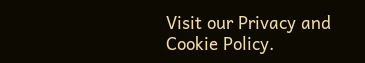Visit our Privacy and Cookie Policy.